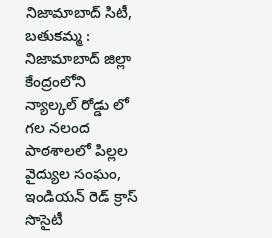నిజామాబాద్ సిటీ, బతుకమ్మ : నిజామాబాద్ జిల్లా కేంద్రంలోని న్యాల్కల్ రోడ్డు లో గల నలంద పాఠశాలలో పిల్లల వైద్యుల సంఘం, ఇండియన్ రెడ్ క్రాస్ సొసైటీ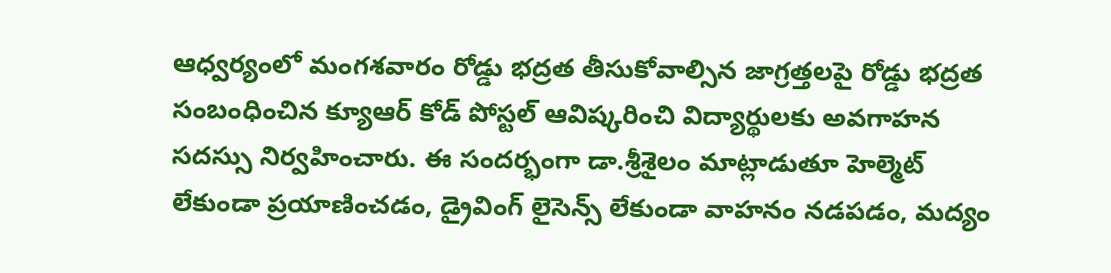ఆధ్వర్యంలో మంగశవారం రోడ్డు భద్రత తీసుకోవాల్సిన జాగ్రత్తలపై రోడ్డు భద్రత సంబంధించిన క్యూఆర్ కోడ్ పోస్టల్ ఆవిష్కరించి విద్యార్థులకు అవగాహన సదస్సు నిర్వహించారు. ఈ సందర్భంగా డా.శ్రీశైలం మాట్లాడుతూ హెల్మెట్ లేకుండా ప్రయాణించడం, డ్రైవింగ్ లైసెన్స్ లేకుండా వాహనం నడపడం, మద్యం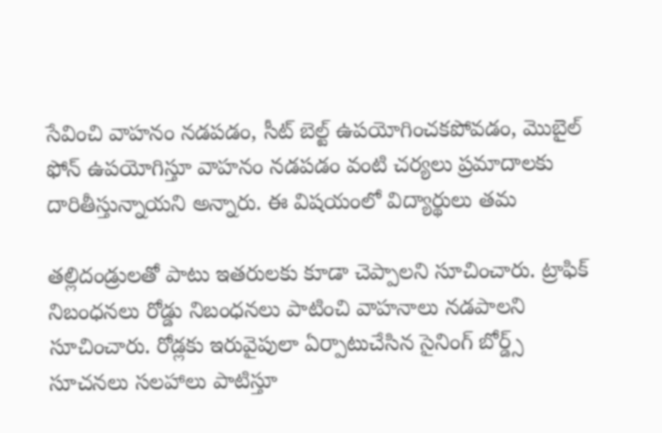సేవించి వాహనం నడపడం, సీట్ బెల్ట్ ఉపయోగించకపోవడం, మొబైల్ ఫోన్ ఉపయోగిస్తూ వాహనం నడపడం వంటి చర్యలు ప్రమాదాలకు దారితీస్తున్నాయని అన్నారు. ఈ విషయంలో విద్యార్థులు తమ

తల్లిదండ్రులతో పాటు ఇతరులకు కూడా చెప్పాలని సూచించారు. ట్రాఫిక్ నిబంధనలు రోడ్డు నిబంధనలు పాటించి వాహనాలు నడపాలని సూచించారు. రోడ్లకు ఇరువైపులా ఏర్పాటుచేసిన సైనింగ్ బోర్డ్స్ సూచనలు సలహాలు పాటిస్తూ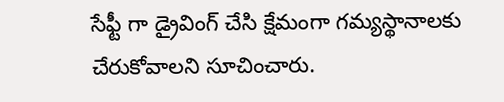సేఫ్టీ గా డ్రైవింగ్ చేసి క్షేమంగా గమ్యస్థానాలకు చేరుకోవాలని సూచించారు.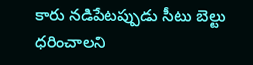కారు నడిపేటప్పుడు సీటు బెల్టు ధరించాలని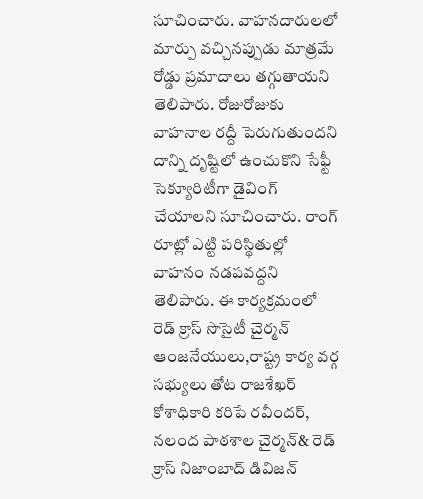సూచించారు. వాహనదారులలో మార్పు వచ్చినప్పుడు మాత్రమే రోడ్డు ప్రమాదాలు తగ్గుతాయని తెలిపారు. రోజురోజుకు వాహనాల రద్దీ పెరుగుతుందని దాన్ని దృష్టిలో ఉంచుకొని సేఫ్టీ సెక్యూరిటీగా డైవింగ్ చేయాలని సూచించారు. రాంగ్ రూట్లో ఎట్టి పరిస్థితుల్లో వాహనం నడపవద్దని తెలిపారు. ఈ కార్యక్రమంలో రెడ్ క్రాస్ సొసైటీ చైర్మన్ ఆంజనేయులు,రాష్ట్ర కార్య వర్గ సభ్యులు తోట రాజశేఖర్ కోశాధికారి కరిపే రవీందర్, నలంద పాఠశాల చైర్మన్& రెడ్ క్రాస్ నిజాంబాద్ డివిజన్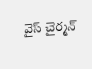వైస్ చైర్మన్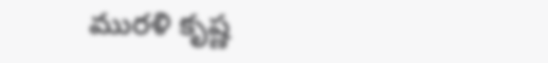మురళి కృష్ణ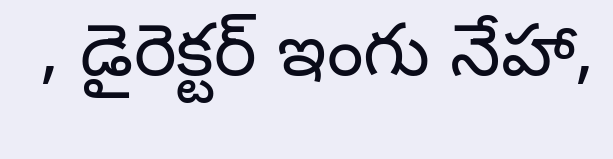, డైరెక్టర్ ఇంగు నేహా,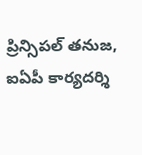ప్రిన్సిపల్ తనుజ, ఐఏపీ కార్యదర్శి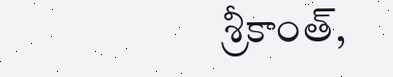శ్రీకాంత్,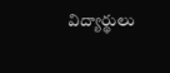విద్యార్థులు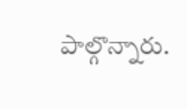పాల్గొన్నారు.